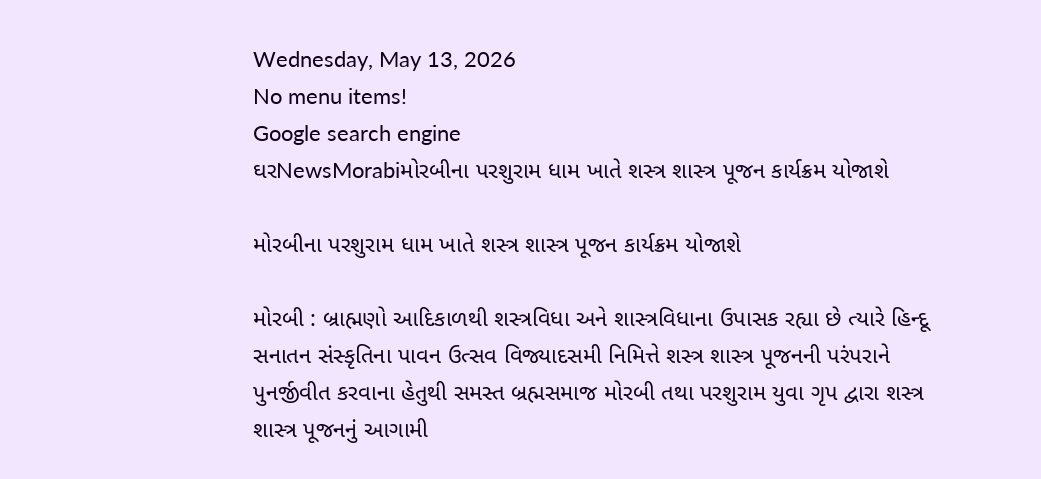Wednesday, May 13, 2026
No menu items!
Google search engine
ઘરNewsMorabiમોરબીના પરશુરામ ધામ ખાતે શસ્ત્ર શાસ્ત્ર પૂજન કાર્યક્રમ યોજાશે

મોરબીના પરશુરામ ધામ ખાતે શસ્ત્ર શાસ્ત્ર પૂજન કાર્યક્રમ યોજાશે

મોરબી : બ્રાહ્મણો આદિકાળથી શસ્ત્રવિધા અને શાસ્ત્રવિધાના ઉપાસક રહ્યા છે ત્યારે હિન્દૂ સનાતન સંસ્કૃતિના પાવન ઉત્સવ વિજ્યાદસમી નિમિત્તે શસ્ત્ર શાસ્ત્ર પૂજનની પરંપરાને પુનર્જીવીત કરવાના હેતુથી સમસ્ત બ્રહ્મસમાજ મોરબી તથા પરશુરામ યુવા ગૃપ દ્વારા શસ્ત્ર શાસ્ત્ર પૂજનનું આગામી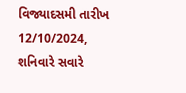વિજ્યાદસમી તારીખ 12/10/2024, શનિવારે સવારે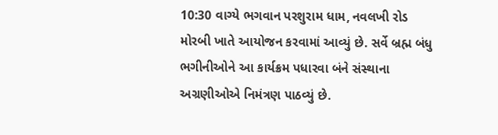10:30 વાગ્યે ભગવાન પરશુરામ ધામ, નવલખી રોડ મોરબી ખાતે આયોજન કરવામાં આવ્યું છે. સર્વે બ્રહ્મ બંધુ ભગીનીઓને આ કાર્યક્રમ પધારવા બંને સંસ્થાના અગ્રણીઓએ નિમંત્રણ પાઠવ્યું છે.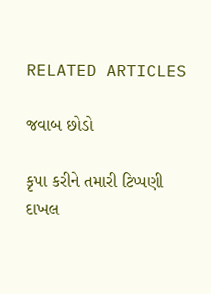RELATED ARTICLES

જવાબ છોડો

કૃપા કરીને તમારી ટિપ્પણી દાખલ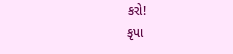કરો!
કૃપા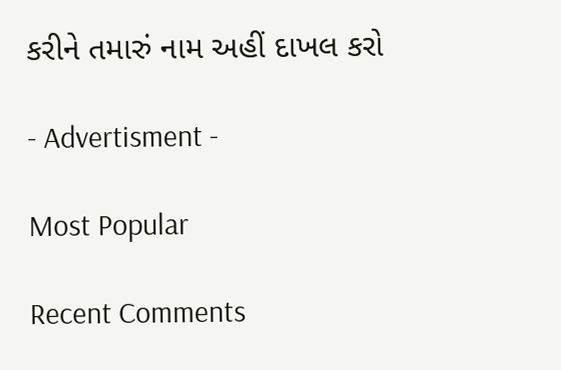કરીને તમારું નામ અહીં દાખલ કરો

- Advertisment -

Most Popular

Recent Comments